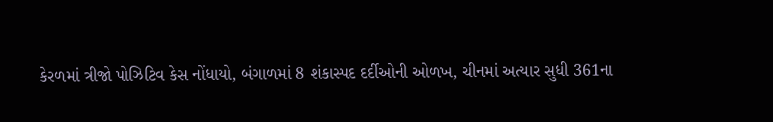કેરળમાં ત્રીજો પોઝિટિવ કેસ નોંધાયો, બંગાળમાં 8 શંકાસ્પદ દર્દીઓની ઓળખ, ચીનમાં અત્યાર સુધી 361ના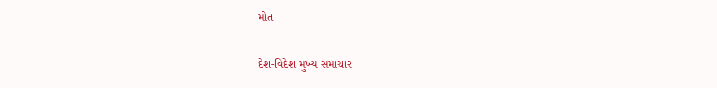મોત

દેશ-વિદેશ મુખ્ય સમાચાર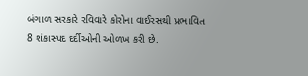બંગાળ સરકારે રવિવારે કોરોના વાઈરસથી પ્રભાવિત 8 શંકાસ્પદ દર્દીઓની ઓળખ કરી છે.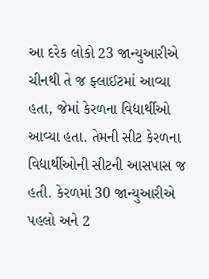આ દરેક લોકો 23 જાન્યુઆરીએ ચીનથી તે જ ફ્લાઈટમાં આવ્યા હતા, જેમાં કેરળના વિદ્યાર્થીઓ આવ્યા હતા. તેમની સીટ કેરળના વિદ્યાર્થીઓની સીટની આસપાસ જ હતી. કેરળમાં 30 જાન્યુઆરીએ પહલો અને 2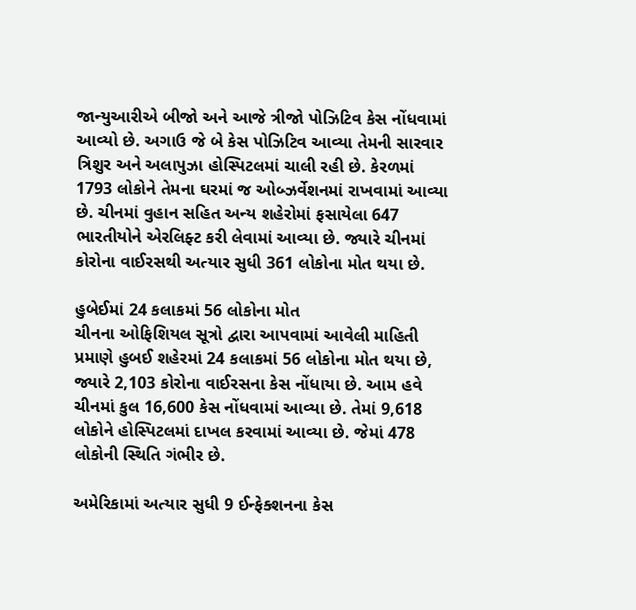જાન્યુઆરીએ બીજો અને આજે ત્રીજો પોઝિટિવ કેસ નોંધવામાં આવ્યો છે. અગાઉ જે બે કેસ પોઝિટિવ આવ્યા તેમની સારવાર ત્રિશુર અને અલાપુઝા હોસ્પિટલમાં ચાલી રહી છે. કેરળમાં 1793 લોકોને તેમના ઘરમાં જ ઓબ્ઝર્વેશનમાં રાખવામાં આવ્યા છે. ચીનમાં વુહાન સહિત અન્ય શહેરોમાં ફસાયેલા 647 ભારતીયોને એરલિફ્ટ કરી લેવામાં આવ્યા છે. જ્યારે ચીનમાં કોરોના વાઈરસથી અત્યાર સુધી 361 લોકોના મોત થયા છે.

હુબેઈમાં 24 કલાકમાં 56 લોકોના મોત
ચીનના ઓફિશિયલ સૂત્રો દ્વારા આપવામાં આવેલી માહિતી પ્રમાણે હુબઈ શહેરમાં 24 કલાકમાં 56 લોકોના મોત થયા છે, જ્યારે 2,103 કોરોના વાઈરસના કેસ નોંધાયા છે. આમ હવે ચીનમાં કુલ 16,600 કેસ નોંધવામાં આવ્યા છે. તેમાં 9,618 લોકોને હોસ્પિટલમાં દાખલ કરવામાં આવ્યા છે. જેમાં 478 લોકોની સ્થિતિ ગંભીર છે.

અમેરિકામાં અત્યાર સુધી 9 ઈન્ફેક્શનના કેસ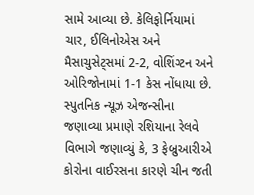સામે આવ્યા છે. કેલિફોર્નિયામાં ચાર, ઈલિનોએસ અને મૈસાચુસેટ્સમાં 2-2, વોશિંગ્ટન અને ઓરિજોનામાં 1-1 કેસ નોંધાયા છે. સ્પુતનિક ન્યૂઝ એજન્સીના જણાવ્યા પ્રમાણે રશિયાના રેલવે વિભાગે જણાવ્યું કે, 3 ફેબ્રુઆરીએ કોરોના વાઈરસના કારણે ચીન જતી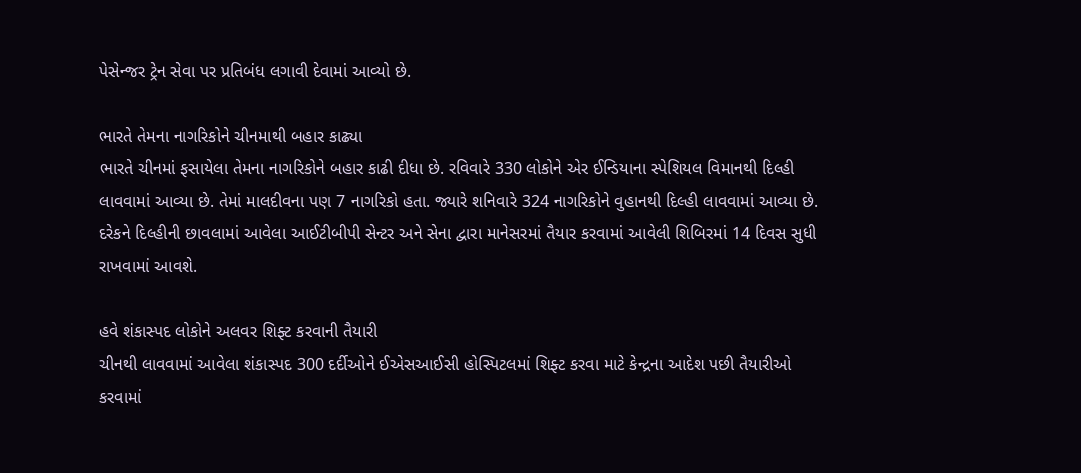પેસેન્જર ટ્રેન સેવા પર પ્રતિબંધ લગાવી દેવામાં આવ્યો છે.

ભારતે તેમના નાગરિકોને ચીનમાથી બહાર કાઢ્યા
ભારતે ચીનમાં ફસાયેલા તેમના નાગરિકોને બહાર કાઢી દીધા છે. રવિવારે 330 લોકોને એર ઈન્ડિયાના સ્પેશિયલ વિમાનથી દિલ્હી લાવવામાં આવ્યા છે. તેમાં માલદીવના પણ 7 નાગરિકો હતા. જ્યારે શનિવારે 324 નાગરિકોને વુહાનથી દિલ્હી લાવવામાં આવ્યા છે. દરેકને દિલ્હીની છાવલામાં આવેલા આઈટીબીપી સેન્ટર અને સેના દ્વારા માનેસરમાં તૈયાર કરવામાં આવેલી શિબિરમાં 14 દિવસ સુધી રાખવામાં આવશે.

હવે શંકાસ્પદ લોકોને અલવર શિફ્ટ કરવાની તૈયારી
ચીનથી લાવવામાં આવેલા શંકાસ્પદ 300 દર્દીઓને ઈએસઆઈસી હોસ્પિટલમાં શિફ્ટ કરવા માટે કેન્દ્રના આદેશ પછી તૈયારીઓ કરવામાં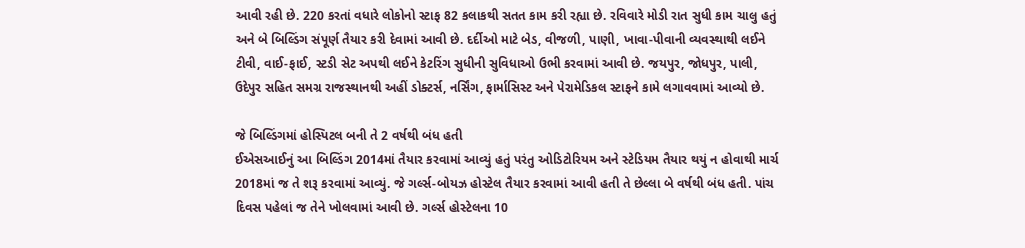આવી રહી છે. 220 કરતાં વધારે લોકોનો સ્ટાફ 82 કલાકથી સતત કામ કરી રહ્યા છે. રવિવારે મોડી રાત સુધી કામ ચાલુ હતું અને બે બિલ્ડિંગ સંપૂર્ણ તૈયાર કરી દેવામાં આવી છે. દર્દીઓ માટે બેડ, વીજળી, પાણી, ખાવા-પીવાની વ્યવસ્થાથી લઈને ટીવી, વાઈ-ફાઈ, સ્ટડી સેટ અપથી લઈને કેટરિંગ સુધીની સુવિધાઓ ઉભી કરવામાં આવી છે. જયપુર, જોધપુર, પાલી, ઉદેપુર સહિત સમગ્ર રાજસ્થાનથી અહીં ડોક્ટર્સ, નર્સિંગ, ફાર્માસિસ્ટ અને પેરામેડિકલ સ્ટાફને કામે લગાવવામાં આવ્યો છે.

જે બિલ્ડિંગમાં હોસ્પિટલ બની તે 2 વર્ષથી બંધ હતી
ઈએસઆઈનું આ બિલ્ડિંગ 2014માં તૈયાર કરવામાં આવ્યું હતું પરંતુ ઓડિટોરિયમ અને સ્ટેડિયમ તૈયાર થયું ન હોવાથી માર્ચ 2018માં જ તે શરૂ કરવામાં આવ્યું. જે ગર્લ્સ-બોયઝ હોસ્ટેલ તૈયાર કરવામાં આવી હતી તે છેલ્લા બે વર્ષથી બંધ હતી. પાંચ દિવસ પહેલાં જ તેને ખોલવામાં આવી છે. ગર્લ્સ હોસ્ટેલના 10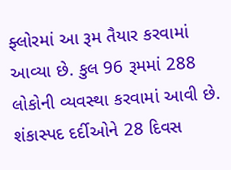ફ્લોરમાં આ રૂમ તૈયાર કરવામાં આવ્યા છે. કુલ 96 રૂમમાં 288 લોકોની વ્યવસ્થા કરવામાં આવી છે. શંકાસ્પદ દર્દીઓને 28 દિવસ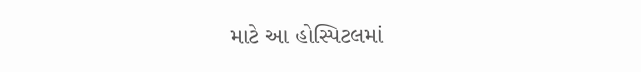માટે આ હોસ્પિટલમાં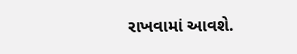રાખવામાં આવશે.